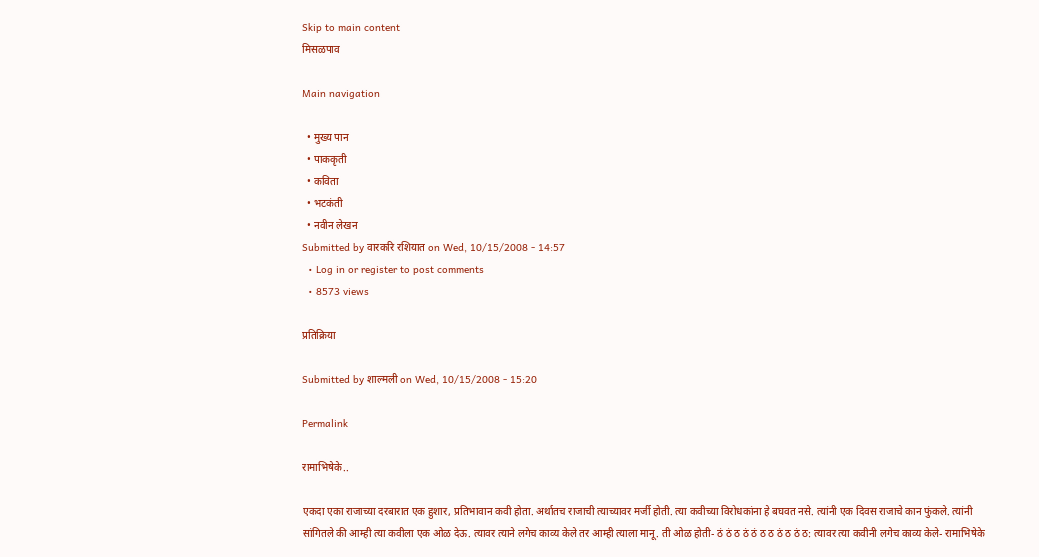Skip to main content
मिसळपाव

Main navigation

  • मुख्य पान
  • पाककृती
  • कविता
  • भटकंती
  • नवीन लेखन
Submitted by वारकरि रशियात on Wed, 10/15/2008 - 14:57
  • Log in or register to post comments
  • 8573 views

प्रतिक्रिया

Submitted by शाल्मली on Wed, 10/15/2008 - 15:20

Permalink

रामाभिषेके..

एकदा एका राजाच्या दरबारात एक हुशार, प्रतिभावान कवी होता. अर्थातच राजाची त्याच्यावर मर्जी होती. त्या कवीच्या विरोधकांना हे बघवत नसे. त्यांनी एक दिवस राजाचे कान फुंकले. त्यांनी सांगितले की आम्ही त्या कवीला एक ओळ देऊ. त्यावर त्याने लगेच काव्य केले तर आम्ही त्याला मानू. ती ओळ होती- ठं ठं ठ ठं ठं ठ ठ ठं ठ ठं ठ: त्यावर त्या कवीनी लगेच काव्य केले- रामाभिषेके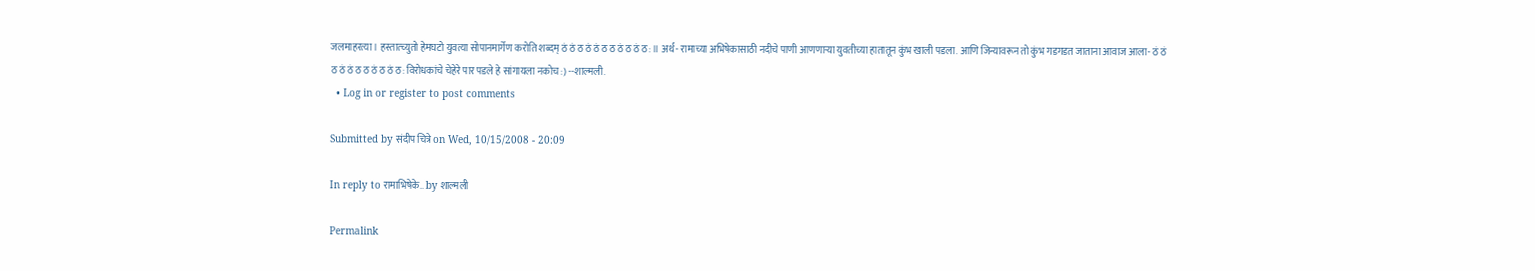जलमाहरत्या । हस्तात्च्युतो हेमघटो युवत्या सोपानमार्गेण करोति शब्दम् ठं ठं ठ ठं ठं ठ ठ ठं ठ ठं ठ: ॥ अर्थ- रामाच्या अभिषेकासाठी नदीचे पाणी आणणार्‍या युवतीच्या हातातून कुंभ खाली पडला. आणि जिन्यावरून तो कुंभ गडगडत जाताना आवाज आला- ठं ठं ठ ठं ठं ठ ठ ठं ठ ठं ठ: विरोधकांचे चेहेरे पार पडले हे सांगायला नकोच :) --शाल्मली.
  • Log in or register to post comments

Submitted by संदीप चित्रे on Wed, 10/15/2008 - 20:09

In reply to रामाभिषेके.. by शाल्मली

Permalink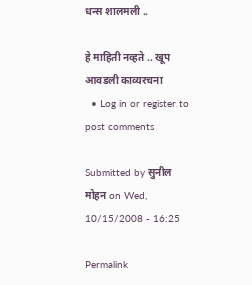धन्स शालमली ..

हे माहिती नव्हते .. खूप आवडली काव्यरचना
  • Log in or register to post comments

Submitted by सुनील मोहन on Wed, 10/15/2008 - 16:25

Permalink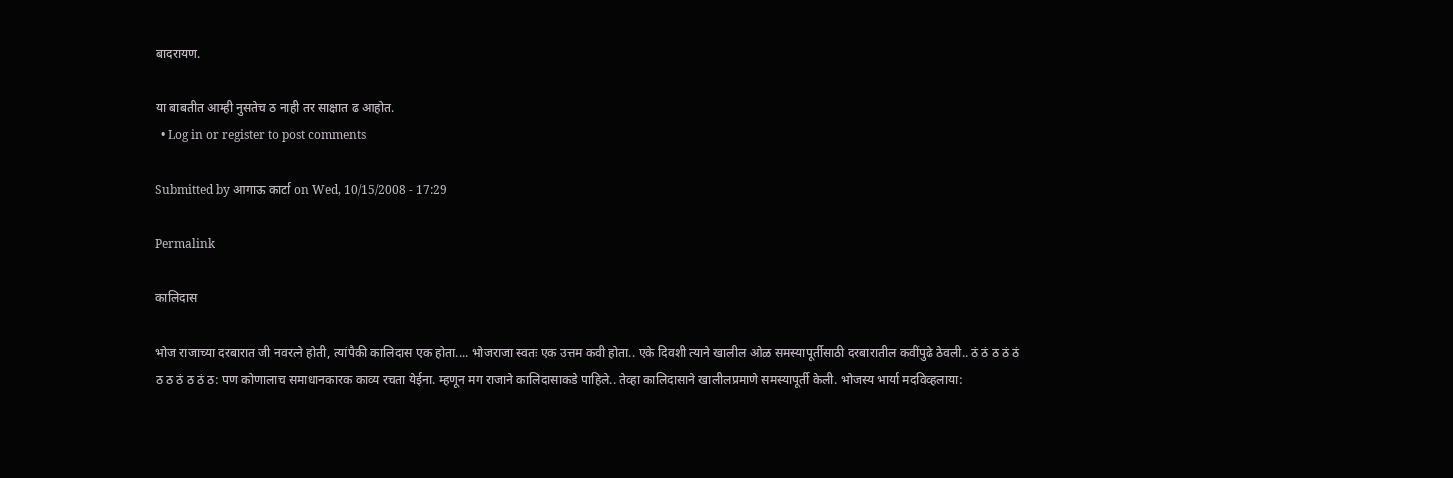बादरायण.

या बाबतीत आम्ही नुसतेच ठ नाही तर साक्षात ढ आहोत.
  • Log in or register to post comments

Submitted by आगाऊ कार्टा on Wed, 10/15/2008 - 17:29

Permalink

कालिदास

भोज राजाच्या दरबारात जी नवरत्ने होती, त्यांपैकी कालिदास एक होता.... भोजराजा स्वतः एक उत्तम कवी होता.. एके दिवशी त्याने खालील ओळ समस्यापूर्तीसाठी दरबारातील कवींपुढे ठेवली.. ठं ठं ठ ठं ठं ठ ठ ठं ठ ठं ठ: पण कोणालाच समाधानकारक काव्य रचता येईना. म्हणून मग राजाने कालिदासाकडे पाहिले.. तेव्हा कालिदासाने खालीलप्रमाणे समस्यापूर्ती केली. भोजस्य भार्या मदविव्हलाया: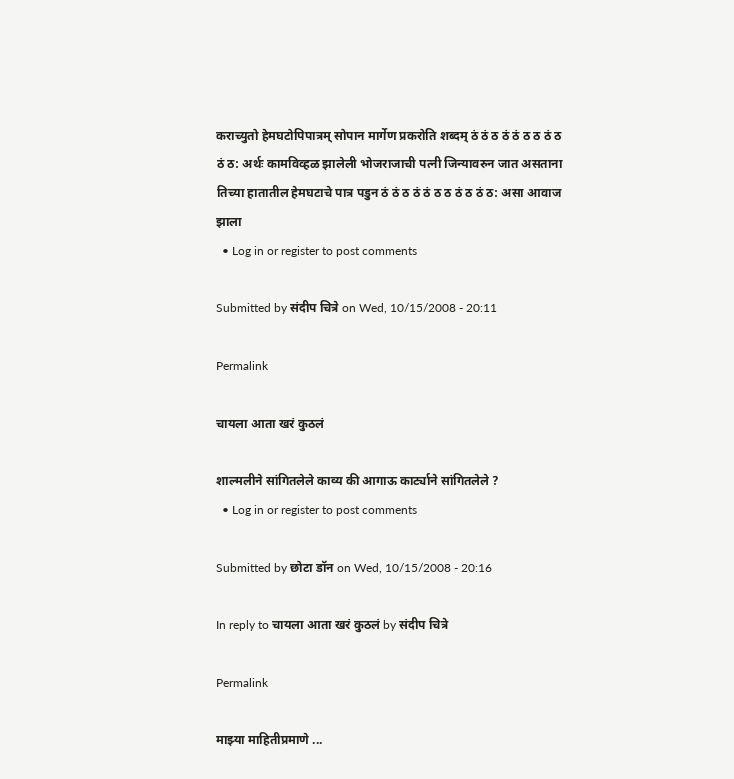कराच्युतो हेमघटोपिपात्रम् सोपान मार्गेण प्रकरोति शब्दम् ठं ठं ठ ठं ठं ठ ठ ठं ठ ठं ठ: अर्थः कामविव्हळ झालेली भोजराजाची पत्नी जिन्यावरुन जात असताना तिच्या हातातील हेमघटाचे पात्र पडुन ठं ठं ठ ठं ठं ठ ठ ठं ठ ठं ठ: असा आवाज झाला
  • Log in or register to post comments

Submitted by संदीप चित्रे on Wed, 10/15/2008 - 20:11

Permalink

चायला आता खरं कुठलं

शाल्मलीने सांगितलेले काव्य की आगाऊ कार्ट्याने सांगितलेले ?
  • Log in or register to post comments

Submitted by छोटा डॉन on Wed, 10/15/2008 - 20:16

In reply to चायला आता खरं कुठलं by संदीप चित्रे

Permalink

माझ्या माहितीप्रमाणे ...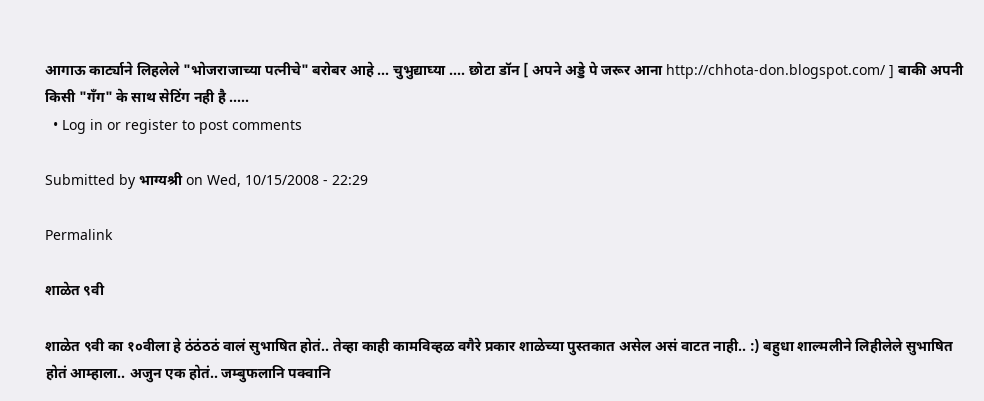आगाऊ कार्ट्याने लिहलेले "भोजराजाच्या पत्नीचे" बरोबर आहे ... चुभुद्याघ्या .... छोटा डॉन [ अपने अड्डे पे जरूर आना http://chhota-don.blogspot.com/ ] बाकी अपनी किसी "गँग" के साथ सेटिंग नही है .....
  • Log in or register to post comments

Submitted by भाग्यश्री on Wed, 10/15/2008 - 22:29

Permalink

शाळेत ९वी

शाळेत ९वी का १०वीला हे ठंठंठठं वालं सुभाषित होतं.. तेव्हा काही कामविव्हळ वगैरे प्रकार शाळेच्या पुस्तकात असेल असं वाटत नाही.. :) बहुधा शाल्मलीने लिहीलेले सुभाषित होतं आम्हाला.. अजुन एक होतं.. जम्बुफलानि पक्वानि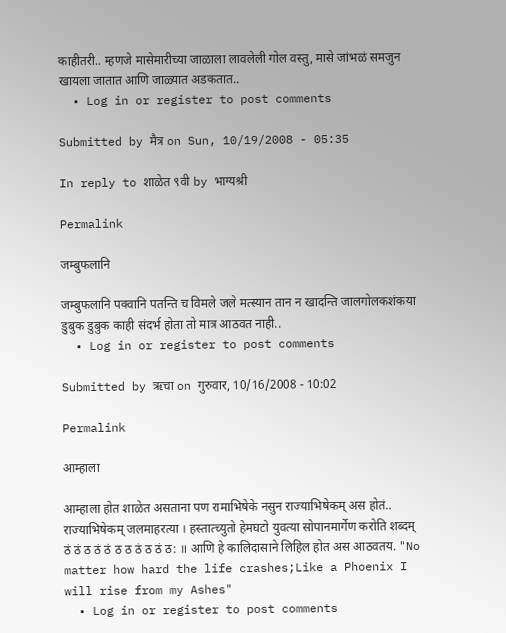काहीतरी.. म्हणजे मासेमारीच्या जाळाला लावलेली गोल वस्तु, मासे जांभळं समजुन खायला जातात आणि जाळ्यात अडकतात..
  • Log in or register to post comments

Submitted by मैत्र on Sun, 10/19/2008 - 05:35

In reply to शाळेत ९वी by भाग्यश्री

Permalink

जम्बुफलानि

जम्बुफलानि पक्वानि पतन्ति च विमले जले मत्स्यान तान न खादन्ति जालगोलकशंकया डुबुक डुबुक काही संदर्भ होता तो मात्र आठवत नाही..
  • Log in or register to post comments

Submitted by ऋचा on गुरुवार, 10/16/2008 - 10:02

Permalink

आम्हाला

आम्हाला होत शाळेत असताना पण रामाभिषेके नसुन राज्याभिषेकम् अस होतं.. राज्याभिषेकम् जलमाहरत्या । हस्तात्च्युतो हेमघटो युवत्या सोपानमार्गेण करोति शब्दम् ठं ठं ठ ठं ठं ठ ठ ठं ठ ठं ठ: ॥ आणि हे कालिदासाने लिहिल होत अस आठवतय. "No matter how hard the life crashes;Like a Phoenix I will rise from my Ashes"
  • Log in or register to post comments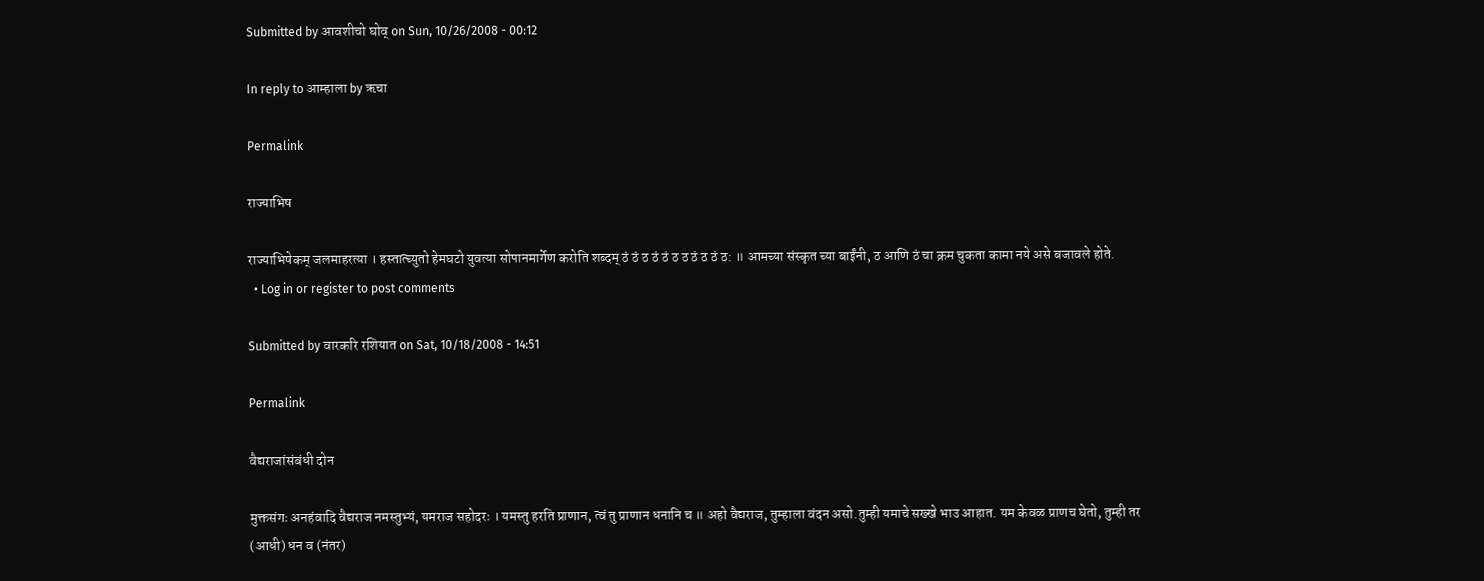Submitted by आवशीचो घोव् on Sun, 10/26/2008 - 00:12

In reply to आम्हाला by ऋचा

Permalink

राज्याभिष

राज्याभिषेकम् जलमाहरत्या । हस्तात्च्युतो हेमघटो युवत्या सोपानमार्गेण करोति शब्दम् ठं ठं ठ ठं ठं ठ ठ ठं ठ ठं ठ: ॥ आमच्या संस्कृत च्या बाईंनी, ठ आणि ठं चा क्रम चुकता कामा नये असे बजावले होते.
  • Log in or register to post comments

Submitted by वारकरि रशियात on Sat, 10/18/2008 - 14:51

Permalink

वैद्यराजांसंबंधी दोन

मुक्तसंगः अनहंवादि वैद्यराज नमस्तुभ्यं, यमराज सहोदरः । यमस्तु हरति प्राणान, त्वं तु प्राणान धनानि च ॥ अहो वैद्यराज, तुम्हाला वंदन असो.तुम्ही यमाचे सख्खे भाउ आहात. यम केवळ प्राणच घेतो, तुम्ही तर (आधी) धन व (नंतर)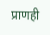प्राणही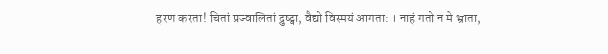हरण करता! चितां प्रज्वालितां द्रुष्ट्वा, वैद्यो विस्मयं आगता: । नाहं गतो न मे भ्राता,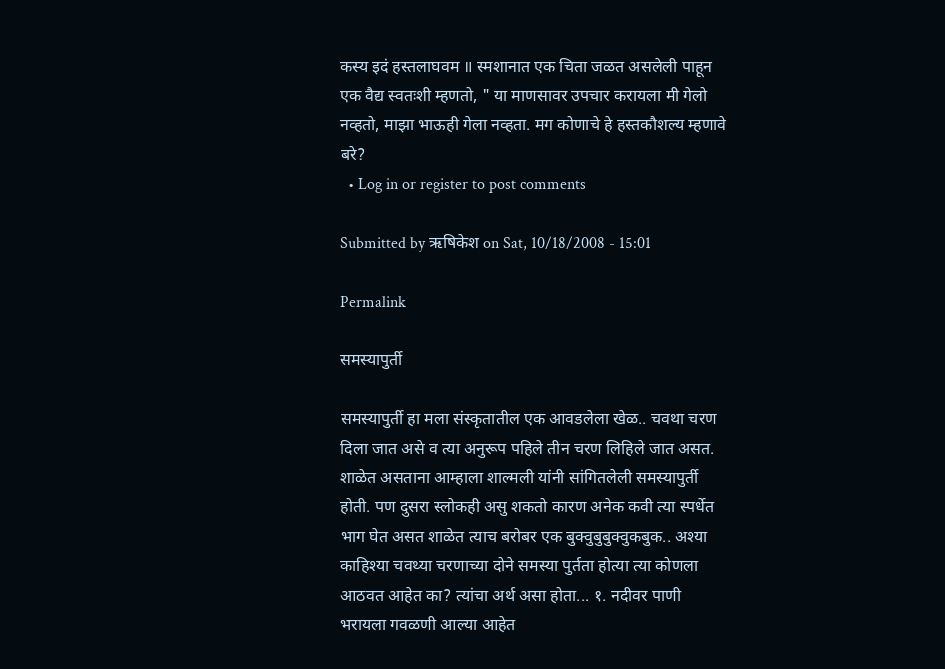कस्य इदं हस्तलाघवम ॥ स्मशानात एक चिता जळत असलेली पाहून एक वैद्य स्वतःशी म्हणतो, " या माणसावर उपचार करायला मी गेलो नव्हतो, माझा भाऊही गेला नव्हता. मग कोणाचे हे हस्तकौशल्य म्हणावे बरे?
  • Log in or register to post comments

Submitted by ऋषिकेश on Sat, 10/18/2008 - 15:01

Permalink

समस्यापुर्ती

समस्यापुर्ती हा मला संस्कृतातील एक आवडलेला खेळ.. चवथा चरण दिला जात असे व त्या अनुरूप पहिले तीन चरण लिहिले जात असत. शाळेत असताना आम्हाला शाल्मली यांनी सांगितलेली समस्यापुर्ती होती. पण दुसरा स्लोकही असु शकतो कारण अनेक कवी त्या स्पर्धेत भाग घेत असत शाळेत त्याच बरोबर एक बुक्वुबुबुक्वुकबुक.. अश्या काहिश्या चवथ्या चरणाच्या दोने समस्या पुर्तता होत्या त्या कोणला आठवत आहेत का? त्यांचा अर्थ असा होता... १. नदीवर पाणी भरायला गवळणी आल्या आहेत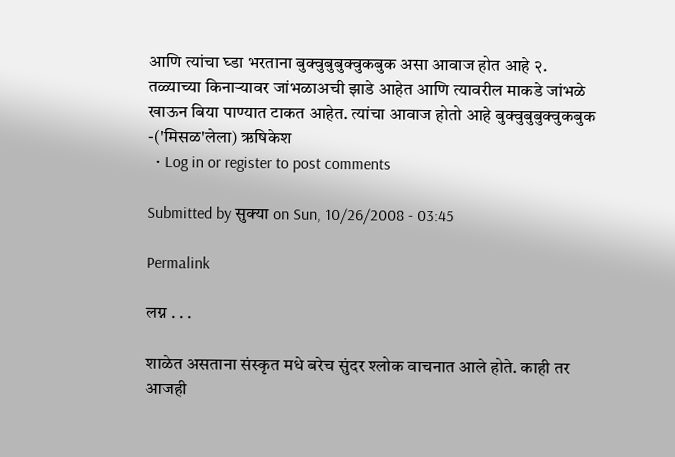आणि त्यांचा घ्डा भरताना बुक्वुबुबुक्वुकबुक असा आवाज होत आहे २. तळ्याच्या किनार्‍यावर जांभळाअची झाडे आहेत आणि त्यावरील माकडे जांभळे खाऊन बिया पाण्यात टाकत आहेत. त्यांचा आवाज होतो आहे बुक्वुबुबुक्वुकबुक -('मिसळ'लेला) ऋषिकेश
  • Log in or register to post comments

Submitted by सुक्या on Sun, 10/26/2008 - 03:45

Permalink

लग्न . . .

शाळेत असताना संस्कृत मधे बरेच सुंदर श्लोक वाचनात आले होते. काही तर आजही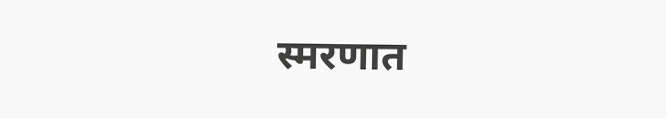स्मरणात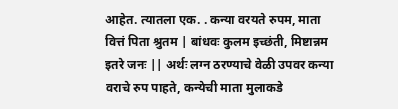आहेत. त्यातला एक. . कन्या वरयते रुपम, माता वित्तं पिता श्रुतम | बांधवः कुलम इच्छंती, मिष्टान्नम इतरे जनः || अर्थः लग्न ठरण्याचे वेळी उपवर कन्या वराचे रुप पाहते, कन्येची माता मुलाकडे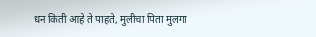धन किती आहे ते पाहते, मुलीचा पिता मुलगा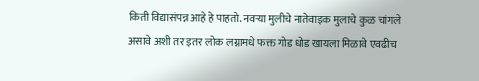किती विद्यासंपन्न आहे हे पाहतो. नवर्‍या मुलीचे नातेवाइक मुलाचे कुळ चांगले असावे अशी तर इतर लोक लग्नामधे फक्त गोड धोड खायला मिळावे एवढीच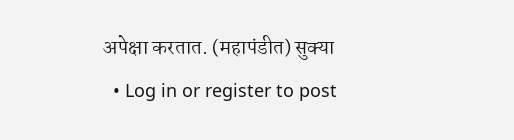अपेक्षा करतात. (महापंडीत) सुक्या
  • Log in or register to post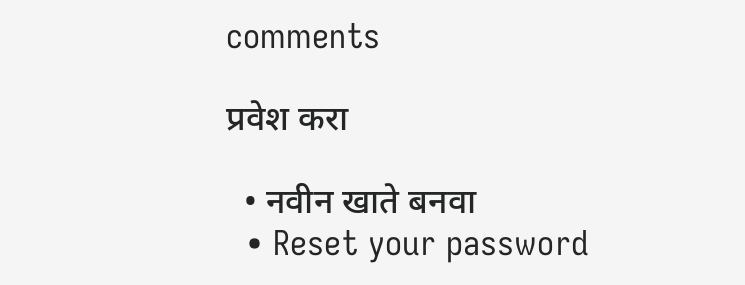comments

प्रवेश करा

  • नवीन खाते बनवा
  • Reset your password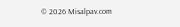© 2026 Misalpav.com